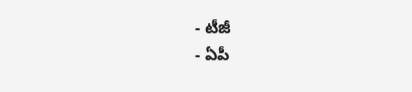- టీజీ
- ఏపీ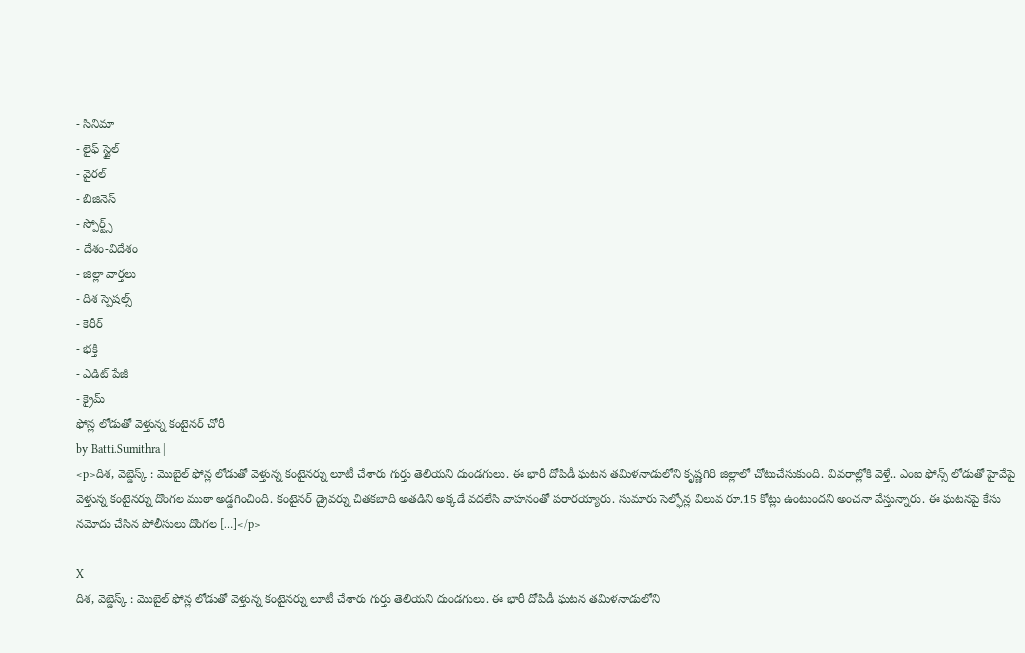- సినిమా
- లైఫ్ స్టైల్
- వైరల్
- బిజినెస్
- స్పోర్ట్స్
- దేశం-విదేశం
- జిల్లా వార్తలు
- దిశ స్పెషల్స్
- కెరీర్
- భక్తి
- ఎడిట్ పేజీ
- క్రైమ్
ఫోన్ల లోడుతో వెళ్తున్న కంటైనర్ చోరీ
by Batti.Sumithra |
<p>దిశ, వెబ్డెస్క్ : మొబైల్ ఫోన్ల లోడుతో వెళ్తున్న కంటైనర్ను లూటీ చేశారు గుర్తు తెలియని దుండగులు. ఈ భారీ దోపిడీ ఘటన తమిళనాడులోని కృష్ణగిరి జిల్లాలో చోటుచేసుకుంది. వివరాల్లోకి వెళ్తే.. ఎంఐ ఫోన్స్ లోడుతో హైవేపై వెళ్తున్న కంటైనర్ను దొంగల ముఠా అడ్డగించింది. కంటైనర్ డ్రైవర్ను చితకబాది అతడిని అక్కడే వదలేసి వాహనంతో పరారయ్యారు. సుమారు సెల్ఫోన్ల విలువ రూ.15 కోట్లు ఉంటుందని అంచనా వేస్తున్నారు. ఈ ఘటనపై కేసు నమోదు చేసిన పోలీసులు దొంగల […]</p>

X
దిశ, వెబ్డెస్క్ : మొబైల్ ఫోన్ల లోడుతో వెళ్తున్న కంటైనర్ను లూటీ చేశారు గుర్తు తెలియని దుండగులు. ఈ భారీ దోపిడీ ఘటన తమిళనాడులోని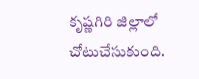కృష్ణగిరి జిల్లాలో చోటుచేసుకుంది.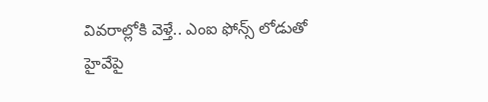వివరాల్లోకి వెళ్తే.. ఎంఐ ఫోన్స్ లోడుతో హైవేపై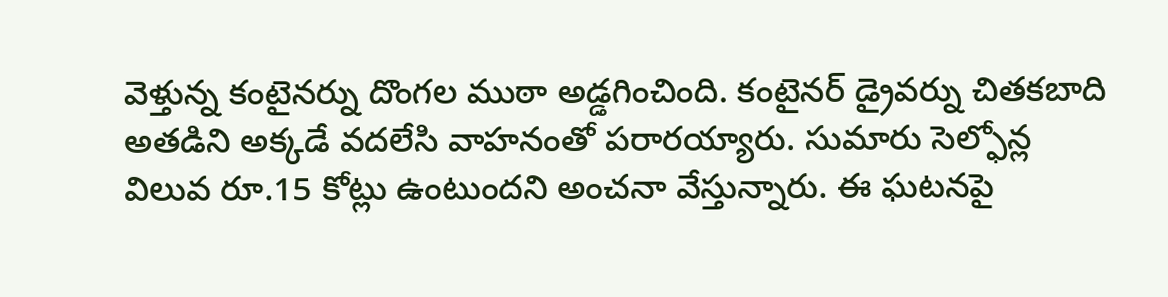వెళ్తున్న కంటైనర్ను దొంగల ముఠా అడ్డగించింది. కంటైనర్ డ్రైవర్ను చితకబాది అతడిని అక్కడే వదలేసి వాహనంతో పరారయ్యారు. సుమారు సెల్ఫోన్ల విలువ రూ.15 కోట్లు ఉంటుందని అంచనా వేస్తున్నారు. ఈ ఘటనపై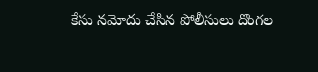కేసు నమోదు చేసిన పోలీసులు దొంగల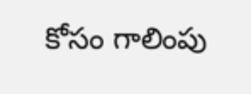కోసం గాలింపు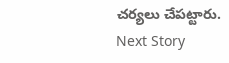చర్యలు చేపట్టారు.
Next Story